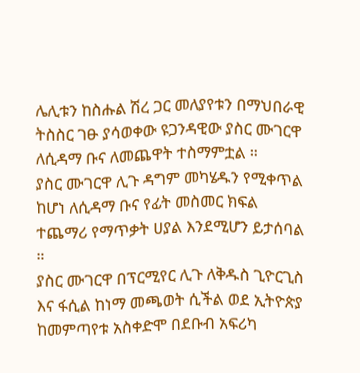ሌሊቱን ከስሑል ሽረ ጋር መለያየቱን በማህበራዊ ትስስር ገፁ ያሳወቀው ዩጋንዳዊው ያስር ሙገርዋ ለሲዳማ ቡና ለመጨዋት ተስማምቷል ።
ያስር ሙገርዋ ሊጉ ዳግም መካሄዱን የሚቀጥል ከሆነ ለሲዳማ ቡና የፊት መስመር ክፍል ተጨማሪ የማጥቃት ሀያል እንደሚሆን ይታሰባል ።
ያስር ሙገርዋ በፕርሚየር ሊጉ ለቅዱስ ጊዮርጊስ እና ፋሲል ከነማ መጫወት ሲችል ወደ ኢትዮጵያ ከመምጣየቱ አስቀድሞ በደቡብ አፍሪካ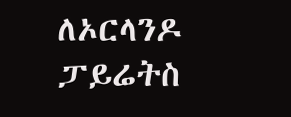ለኦርላንዶ ፓይሬትስ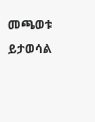መጫወቱ ይታወሳል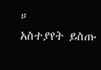።
አስተያየት ይስጡ